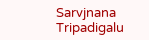Sarvjnana Tripadigalu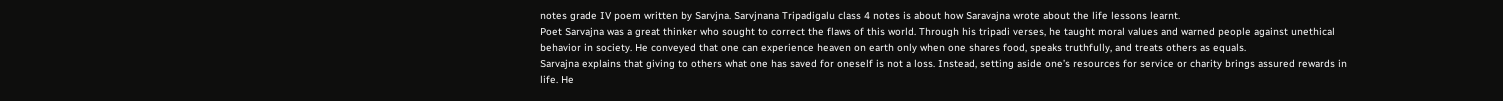notes grade IV poem written by Sarvjna. Sarvjnana Tripadigalu class 4 notes is about how Saravajna wrote about the life lessons learnt.
Poet Sarvajna was a great thinker who sought to correct the flaws of this world. Through his tripadi verses, he taught moral values and warned people against unethical behavior in society. He conveyed that one can experience heaven on earth only when one shares food, speaks truthfully, and treats others as equals.
Sarvajna explains that giving to others what one has saved for oneself is not a loss. Instead, setting aside one’s resources for service or charity brings assured rewards in life. He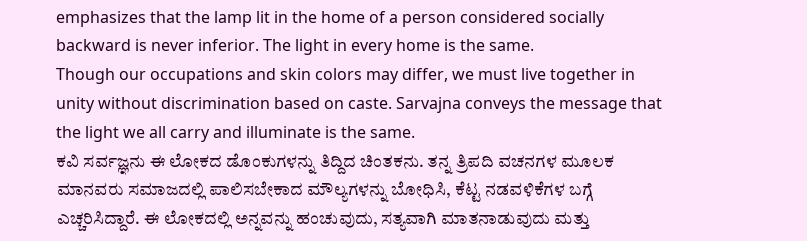emphasizes that the lamp lit in the home of a person considered socially backward is never inferior. The light in every home is the same.
Though our occupations and skin colors may differ, we must live together in unity without discrimination based on caste. Sarvajna conveys the message that the light we all carry and illuminate is the same.
ಕವಿ ಸರ್ವಜ್ಞನು ಈ ಲೋಕದ ಡೊಂಕುಗಳನ್ನು ತಿದ್ದಿದ ಚಿಂತಕನು. ತನ್ನ ತ್ರಿಪದಿ ವಚನಗಳ ಮೂಲಕ ಮಾನವರು ಸಮಾಜದಲ್ಲಿ ಪಾಲಿಸಬೇಕಾದ ಮೌಲ್ಯಗಳನ್ನು ಬೋಧಿಸಿ, ಕೆಟ್ಟ ನಡವಳಿಕೆಗಳ ಬಗ್ಗೆ ಎಚ್ಚರಿಸಿದ್ದಾರೆ. ಈ ಲೋಕದಲ್ಲಿ ಅನ್ನವನ್ನು ಹಂಚುವುದು, ಸತ್ಯವಾಗಿ ಮಾತನಾಡುವುದು ಮತ್ತು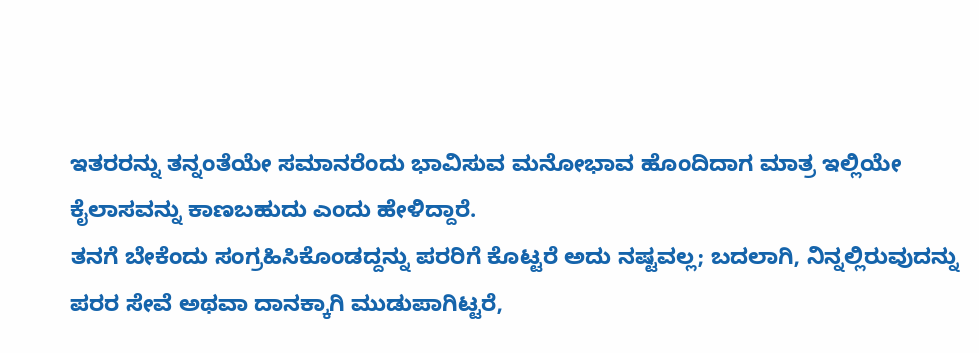ಇತರರನ್ನು ತನ್ನಂತೆಯೇ ಸಮಾನರೆಂದು ಭಾವಿಸುವ ಮನೋಭಾವ ಹೊಂದಿದಾಗ ಮಾತ್ರ ಇಲ್ಲಿಯೇ ಕೈಲಾಸವನ್ನು ಕಾಣಬಹುದು ಎಂದು ಹೇಳಿದ್ದಾರೆ.
ತನಗೆ ಬೇಕೆಂದು ಸಂಗ್ರಹಿಸಿಕೊಂಡದ್ದನ್ನು ಪರರಿಗೆ ಕೊಟ್ಟರೆ ಅದು ನಷ್ಟವಲ್ಲ; ಬದಲಾಗಿ, ನಿನ್ನಲ್ಲಿರುವುದನ್ನು ಪರರ ಸೇವೆ ಅಥವಾ ದಾನಕ್ಕಾಗಿ ಮುಡುಪಾಗಿಟ್ಟರೆ,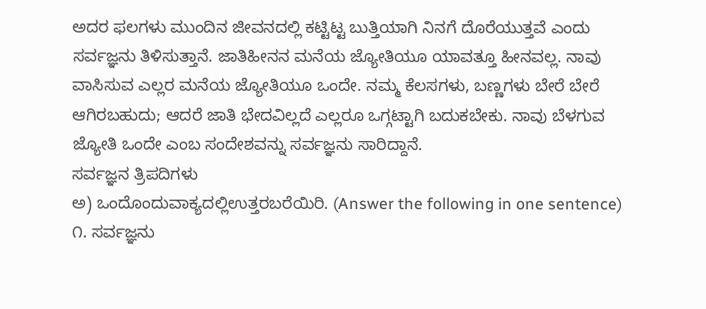ಅದರ ಫಲಗಳು ಮುಂದಿನ ಜೀವನದಲ್ಲಿ ಕಟ್ಟಿಟ್ಟ ಬುತ್ತಿಯಾಗಿ ನಿನಗೆ ದೊರೆಯುತ್ತವೆ ಎಂದು ಸರ್ವಜ್ಞನು ತಿಳಿಸುತ್ತಾನೆ. ಜಾತಿಹೀನನ ಮನೆಯ ಜ್ಯೋತಿಯೂ ಯಾವತ್ತೂ ಹೀನವಲ್ಲ. ನಾವು ವಾಸಿಸುವ ಎಲ್ಲರ ಮನೆಯ ಜ್ಯೋತಿಯೂ ಒಂದೇ. ನಮ್ಮ ಕೆಲಸಗಳು, ಬಣ್ಣಗಳು ಬೇರೆ ಬೇರೆ ಆಗಿರಬಹುದು; ಆದರೆ ಜಾತಿ ಭೇದವಿಲ್ಲದೆ ಎಲ್ಲರೂ ಒಗ್ಗಟ್ಟಾಗಿ ಬದುಕಬೇಕು. ನಾವು ಬೆಳಗುವ ಜ್ಯೋತಿ ಒಂದೇ ಎಂಬ ಸಂದೇಶವನ್ನು ಸರ್ವಜ್ಞನು ಸಾರಿದ್ದಾನೆ.
ಸರ್ವಜ್ಞನ ತ್ರಿಪದಿಗಳು
ಅ) ಒಂದೊಂದುವಾಕ್ಯದಲ್ಲಿಉತ್ತರಬರೆಯಿರಿ. (Answer the following in one sentence)
೧. ಸರ್ವಜ್ಞನು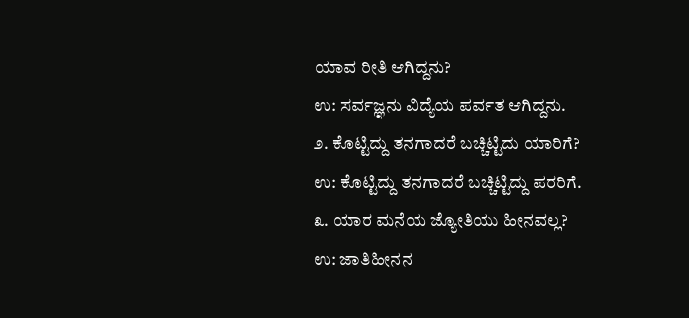ಯಾವ ರೀತಿ ಆಗಿದ್ದನು?
ಉ: ಸರ್ವಜ್ಞನು ವಿದ್ಯೆಯ ಪರ್ವತ ಆಗಿದ್ದನು.
೨. ಕೊಟ್ಟಿದ್ದು ತನಗಾದರೆ ಬಚ್ಚಿಟ್ಟಿದು ಯಾರಿಗೆ?
ಉ: ಕೊಟ್ಟಿದ್ದು ತನಗಾದರೆ ಬಚ್ಚಿಟ್ಟಿದ್ದು ಪರರಿಗೆ.
೩. ಯಾರ ಮನೆಯ ಜ್ಯೋತಿಯು ಹೀನವಲ್ಲ?
ಉ: ಜಾತಿಹೀನನ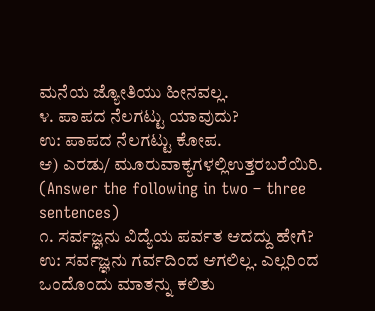ಮನೆಯ ಜ್ಯೋತಿಯು ಹೀನವಲ್ಲ.
೪. ಪಾಪದ ನೆಲಗಟ್ಟು ಯಾವುದು?
ಉ: ಪಾಪದ ನೆಲಗಟ್ಟು ಕೋಪ.
ಆ) ಎರಡು/ ಮೂರುವಾಕ್ಯಗಳಲ್ಲಿಉತ್ತರಬರೆಯಿರಿ. (Answer the following in two – three sentences)
೧. ಸರ್ವಜ್ಞನು ವಿದ್ಯೆಯ ಪರ್ವತ ಆದದ್ದು ಹೇಗೆ?
ಉ: ಸರ್ವಜ್ಞನು ಗರ್ವದಿಂದ ಆಗಲಿಲ್ಲ. ಎಲ್ಲರಿಂದ ಒಂದೊಂದು ಮಾತನ್ನು ಕಲಿತು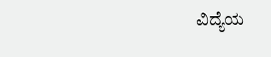ವಿದ್ಯೆಯ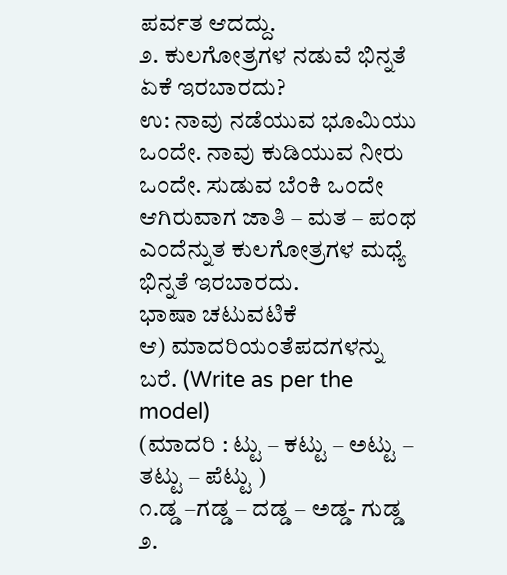ಪರ್ವತ ಆದದ್ದು.
೨. ಕುಲಗೋತ್ರಗಳ ನಡುವೆ ಭಿನ್ನತೆ ಏಕೆ ಇರಬಾರದು?
ಉ: ನಾವು ನಡೆಯುವ ಭೂಮಿಯು ಒಂದೇ. ನಾವು ಕುಡಿಯುವ ನೀರು ಒಂದೇ. ಸುಡುವ ಬೆಂಕಿ ಒಂದೇ ಆಗಿರುವಾಗ ಜಾತಿ – ಮತ – ಪಂಥ ಎಂದೆನ್ನುತ ಕುಲಗೋತ್ರಗಳ ಮಧ್ಯೆ ಭಿನ್ನತೆ ಇರಬಾರದು.
ಭಾಷಾ ಚಟುವಟಿಕೆ
ಆ) ಮಾದರಿಯಂತೆಪದಗಳನ್ನು ಬರೆ. (Write as per the model)
(ಮಾದರಿ : ಟ್ಟು – ಕಟ್ಟು – ಅಟ್ಟು – ತಟ್ಟು – ಪೆಟ್ಟು )
೧.ಡ್ಡ –ಗಡ್ಡ – ದಡ್ಡ – ಅಡ್ಡ- ಗುಡ್ಡ
೨.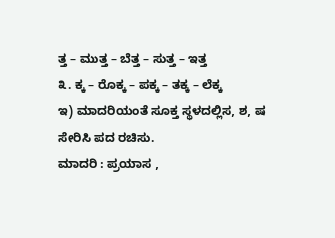ತ್ತ – ಮುತ್ತ – ಬೆತ್ತ – ಸುತ್ತ – ಇತ್ತ
೩. ಕ್ಕ – ರೊಕ್ಕ – ಪಕ್ಕ – ತಕ್ಕ – ಲೆಕ್ಕ
ಇ) ಮಾದರಿಯಂತೆ ಸೂಕ್ತ ಸ್ಥಳದಲ್ಲಿಸ, ಶ, ಷ ಸೇರಿಸಿ ಪದ ರಚಿಸು.
ಮಾದರಿ : ಪ್ರಯಾಸ ,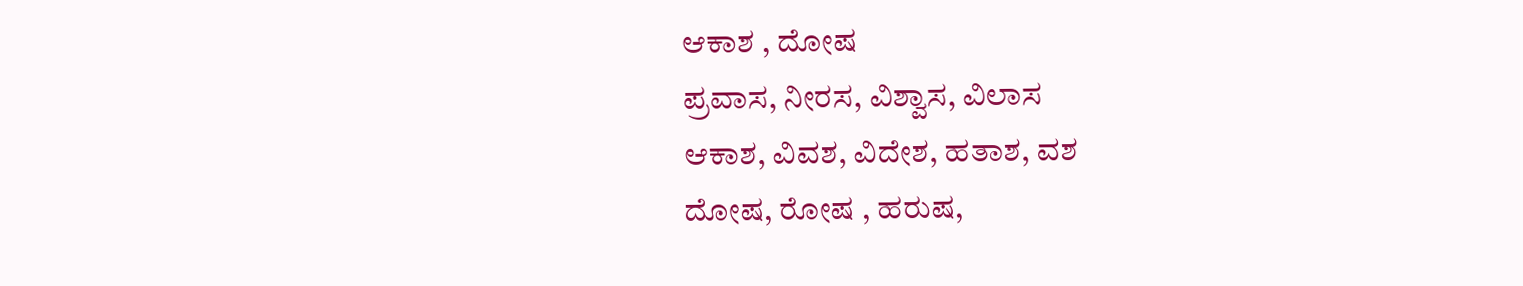ಆಕಾಶ , ದೋಷ
ಪ್ರವಾಸ, ನೀರಸ, ವಿಶ್ವಾಸ, ವಿಲಾಸ
ಆಕಾಶ, ವಿವಶ, ವಿದೇಶ, ಹತಾಶ, ವಶ
ದೋಷ, ರೋಷ , ಹರುಷ,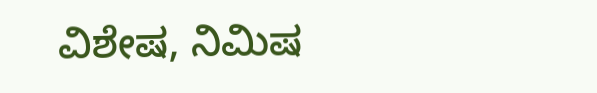ವಿಶೇಷ, ನಿಮಿಷ